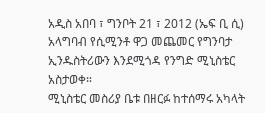አዲስ አበባ ፣ ግንቦት 21 ፣ 2012 (ኤፍ ቢ ሲ) አላግባብ የሲሚንቶ ዋጋ መጨመር የግንባታ ኢንዱስትሪውን እንደሚጎዳ የንግድ ሚኒስቴር አስታወቀ።
ሚኒስቴር መስሪያ ቤቱ በዘርፉ ከተሰማሩ አካላት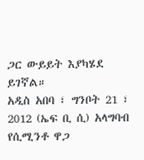ጋር ውይይት እያካሄደ ይገኛል።
አዲስ አበባ ፣ ግንቦት 21 ፣ 2012 (ኤፍ ቢ ሲ) አላግባብ የሲሚንቶ ዋጋ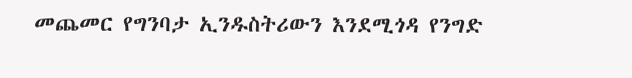መጨመር የግንባታ ኢንዱስትሪውን እንደሚጎዳ የንግድ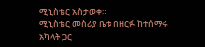ሚኒስቴር አስታወቀ።
ሚኒስቴር መስሪያ ቤቱ በዘርፉ ከተሰማሩ አካላት ጋር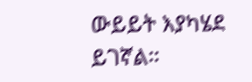ውይይት እያካሄደ ይገኛል።